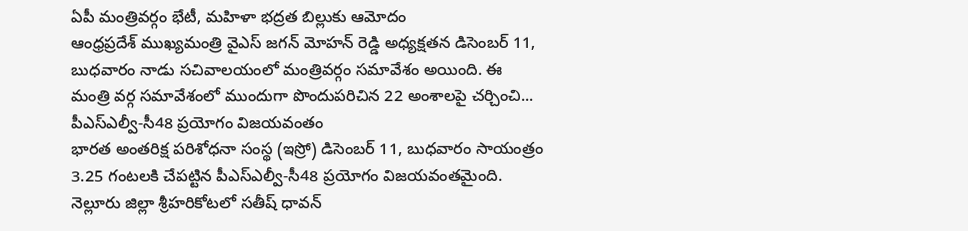ఏపీ మంత్రివర్గం భేటీ, మహిళా భద్రత బిల్లుకు ఆమోదం
ఆంధ్రప్రదేశ్ ముఖ్యమంత్రి వైఎస్ జగన్ మోహన్ రెడ్డి అధ్యక్షతన డిసెంబర్ 11, బుధవారం నాడు సచివాలయంలో మంత్రివర్గం సమావేశం అయింది. ఈ మంత్రి వర్గ సమావేశంలో ముందుగా పొందుపరిచిన 22 అంశాలపై చర్చించి...
పీఎస్ఎల్వీ-సీ48 ప్రయోగం విజయవంతం
భారత అంతరిక్ష పరిశోధనా సంస్థ (ఇస్రో) డిసెంబర్ 11, బుధవారం సాయంత్రం 3.25 గంటలకి చేపట్టిన పీఎస్ఎల్వీ-సీ48 ప్రయోగం విజయవంతమైంది. నెల్లూరు జిల్లా శ్రీహరికోటలో సతీష్ ధావన్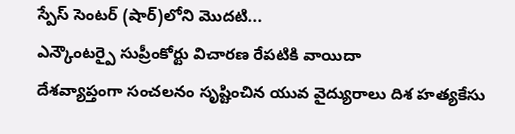స్పేస్ సెంటర్ (షార్)లోని మొదటి...
ఎన్కౌంటర్పై సుప్రీంకోర్టు విచారణ రేపటికి వాయిదా
దేశవ్యాప్తంగా సంచలనం సృష్టించిన యువ వైద్యురాలు దిశ హత్యకేసు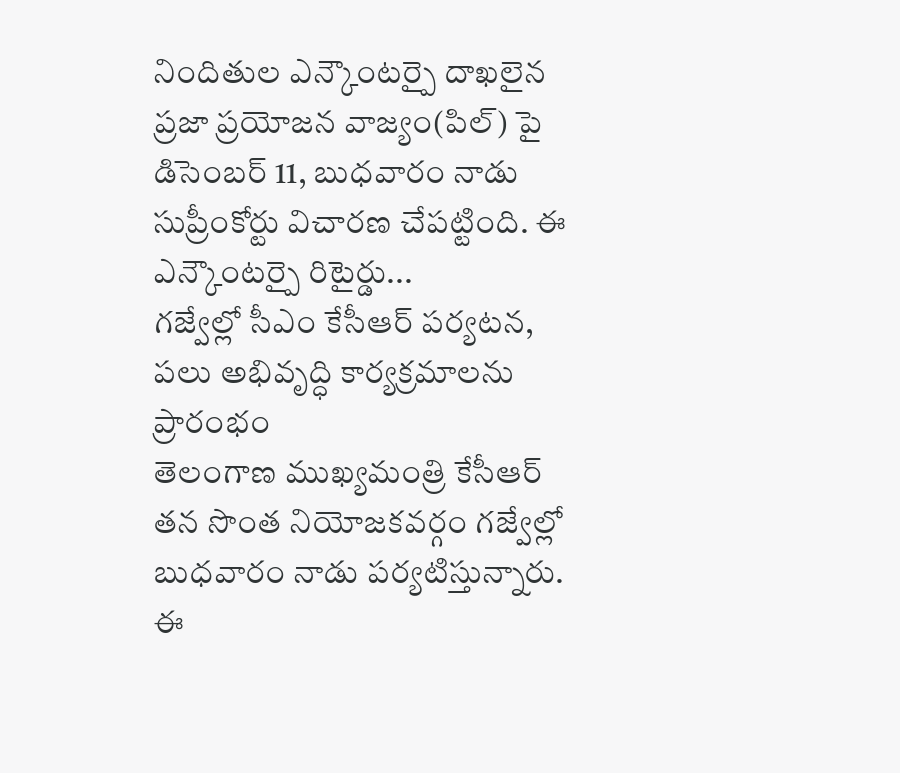నిందితుల ఎన్కౌంటర్పై దాఖలైన ప్రజా ప్రయోజన వాజ్యం(పిల్) పై డిసెంబర్ 11, బుధవారం నాడు సుప్రీంకోర్టు విచారణ చేపట్టింది. ఈ ఎన్కౌంటర్పై రిటైర్డు...
గజ్వేల్లో సీఎం కేసీఆర్ పర్యటన, పలు అభివృద్ధి కార్యక్రమాలను ప్రారంభం
తెలంగాణ ముఖ్యమంత్రి కేసీఆర్ తన సొంత నియోజకవర్గం గజ్వేల్లో బుధవారం నాడు పర్యటిస్తున్నారు. ఈ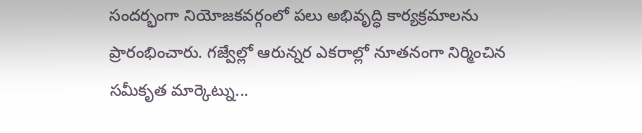సందర్భంగా నియోజకవర్గంలో పలు అభివృద్ధి కార్యక్రమాలను ప్రారంభించారు. గజ్వేల్లో ఆరున్నర ఎకరాల్లో నూతనంగా నిర్మించిన సమీకృత మార్కెట్ను...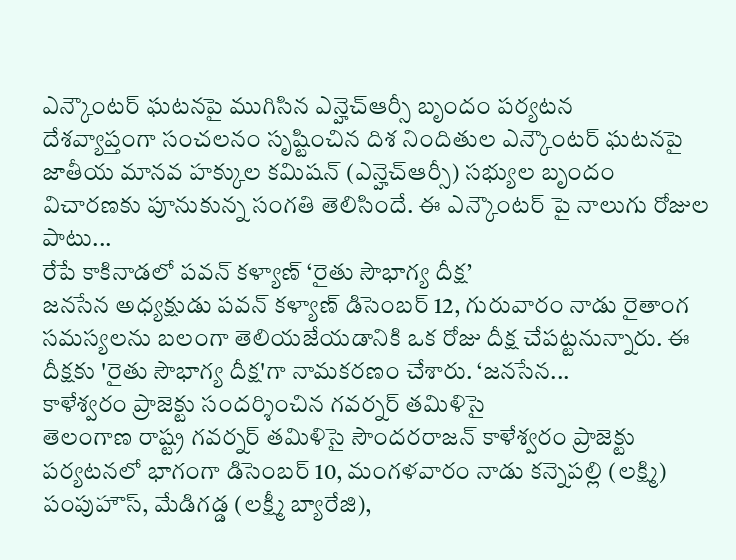ఎన్కౌంటర్ ఘటనపై ముగిసిన ఎన్హెచ్ఆర్సీ బృందం పర్యటన
దేశవ్యాప్తంగా సంచలనం సృష్టించిన దిశ నిందితుల ఎన్కౌంటర్ ఘటనపై జాతీయ మానవ హక్కుల కమిషన్ (ఎన్హెచ్ఆర్సీ) సభ్యుల బృందం విచారణకు పూనుకున్న సంగతి తెలిసిందే. ఈ ఎన్కౌంటర్ పై నాలుగు రోజుల పాటు...
రేపే కాకినాడలో పవన్ కళ్యాణ్ ‘రైతు సౌభాగ్య దీక్ష’
జనసేన అధ్యక్షుడు పవన్ కళ్యాణ్ డిసెంబర్ 12, గురువారం నాడు రైతాంగ సమస్యలను బలంగా తెలియజేయడానికి ఒక రోజు దీక్ష చేపట్టనున్నారు. ఈ దీక్షకు 'రైతు సౌభాగ్య దీక్ష'గా నామకరణం చేశారు. ‘జనసేన...
కాళేశ్వరం ప్రాజెక్టు సందర్శించిన గవర్నర్ తమిళిసై
తెలంగాణ రాష్ట్ర గవర్నర్ తమిళిసై సౌందరరాజన్ కాళేశ్వరం ప్రాజెక్టు పర్యటనలో భాగంగా డిసెంబర్ 10, మంగళవారం నాడు కన్నెపల్లి (లక్ష్మి) పంపుహౌస్, మేడిగడ్డ (లక్ష్మీ బ్యారేజి),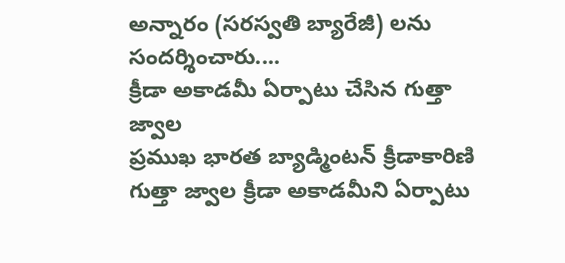అన్నారం (సరస్వతి బ్యారేజీ) లను సందర్శించారు....
క్రీడా అకాడమీ ఏర్పాటు చేసిన గుత్తా జ్వాల
ప్రముఖ భారత బ్యాడ్మింటన్ క్రీడాకారిణి గుత్తా జ్వాల క్రీడా అకాడమీని ఏర్పాటు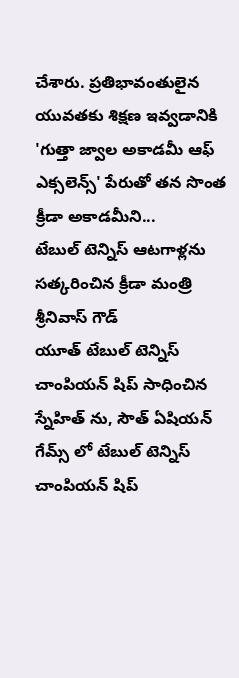చేశారు. ప్రతిభావంతులైన యువతకు శిక్షణ ఇవ్వడానికి 'గుత్తా జ్వాల అకాడమీ ఆఫ్ ఎక్సలెన్స్' పేరుతో తన సొంత క్రీడా అకాడమీని...
టేబుల్ టెన్నిస్ ఆటగాళ్లను సత్కరించిన క్రీడా మంత్రి శ్రీనివాస్ గౌడ్
యూత్ టేబుల్ టెన్నిస్ చాంపియన్ షిప్ సాధించిన స్నేహిత్ ను, సౌత్ ఏషియన్ గేమ్స్ లో టేబుల్ టెన్నిస్ చాంపియన్ షిప్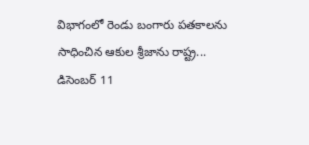విభాగంలో రెండు బంగారు పతకాలను సాధించిన ఆకుల శ్రీజాను రాష్ట్ర...
డిసెంబర్ 11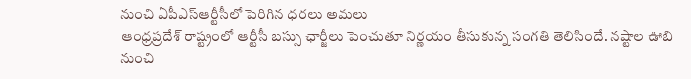నుంచి ఏపీఎస్ఆర్టీసీలో పెరిగిన ధరలు అమలు
ఆంధ్రప్రదేశ్ రాష్ట్రంలో ఆర్టీసీ బస్సు ఛార్జీలు పెంచుతూ నిర్ణయం తీసుకున్న సంగతి తెలిసిందే. నష్టాల ఊబి నుంచి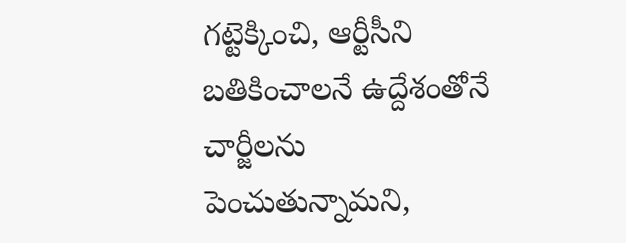గట్టెక్కించి, ఆర్టీసీని బతికించాలనే ఉద్దేశంతోనే చార్జీలను పెంచుతున్నామని,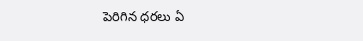పెరిగిన ధరలు ఏ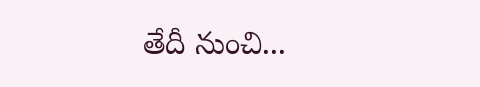తేదీ నుంచి...